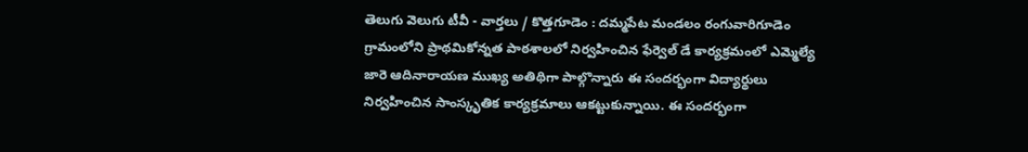తెలుగు వెలుగు టీవీ - వార్తలు / కొత్తగూడెం : దమ్మపేట మండలం రంగువారిగూడెం గ్రామంలోని ప్రాథమికోన్నత పాఠశాలలో నిర్వహించిన ఫేర్వెల్ డే కార్యక్రమంలో ఎమ్మెల్యే జారె ఆదినారాయణ ముఖ్య అతిథిగా పాల్గొన్నారు ఈ సందర్భంగా విద్యార్థులు నిర్వహించిన సాంస్కృతిక కార్యక్రమాలు ఆకట్టుకున్నాయి. ఈ సందర్భంగా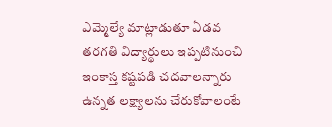ఎమ్మెల్యే మాట్లాడుతూ ఏడవ తరగతి విద్యార్థులు ఇప్పటినుంచి ఇంకాస్త కష్టపడి చదవాలన్నారు ఉన్నత లక్ష్యాలను చేరుకోవాలంటే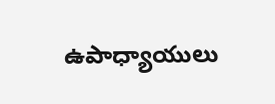ఉపాధ్యాయులు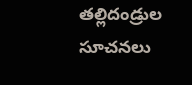తల్లిదండ్రుల సూచనలు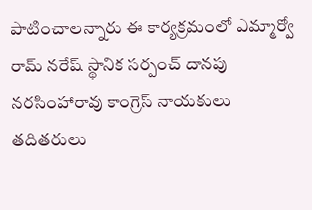పాటించాలన్నారు ఈ కార్యక్రమంలో ఎమ్మార్వో రామ్ నరేష్ స్థానిక సర్పంచ్ దానపు నరసింహారావు కాంగ్రెస్ నాయకులు తదితరులు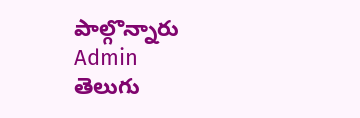పాల్గొన్నారు
Admin
తెలుగు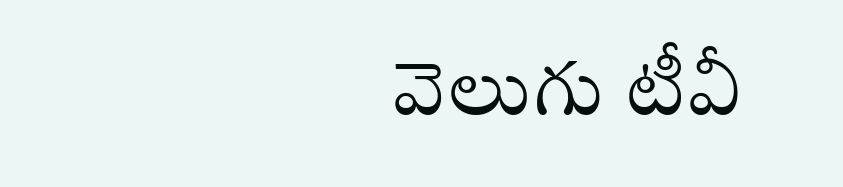వెలుగు టీవీ